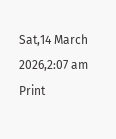Sat,14 March 2026,2:07 am
Print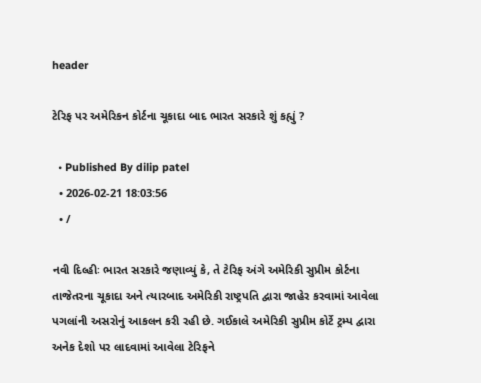header

ટેરિફ પર અમેરિકન કોર્ટના ચૂકાદા બાદ ભારત સરકારે શું કહ્યું ?

  • Published By dilip patel
  • 2026-02-21 18:03:56
  • /

નવી દિલ્હીઃ ભારત સરકારે જણાવ્યું કે, તે ટેરિફ અંગે અમેરિકી સુપ્રીમ કોર્ટના તાજેતરના ચૂકાદા અને ત્યારબાદ અમેરિકી રાષ્ટ્રપતિ દ્વારા જાહેર કરવામાં આવેલા પગલાંની અસરોનું આકલન કરી રહી છે. ગઈકાલે અમેરિકી સુપ્રીમ કોર્ટે ટ્રમ્પ દ્વારા અનેક દેશો પર લાદવામાં આવેલા ટેરિફને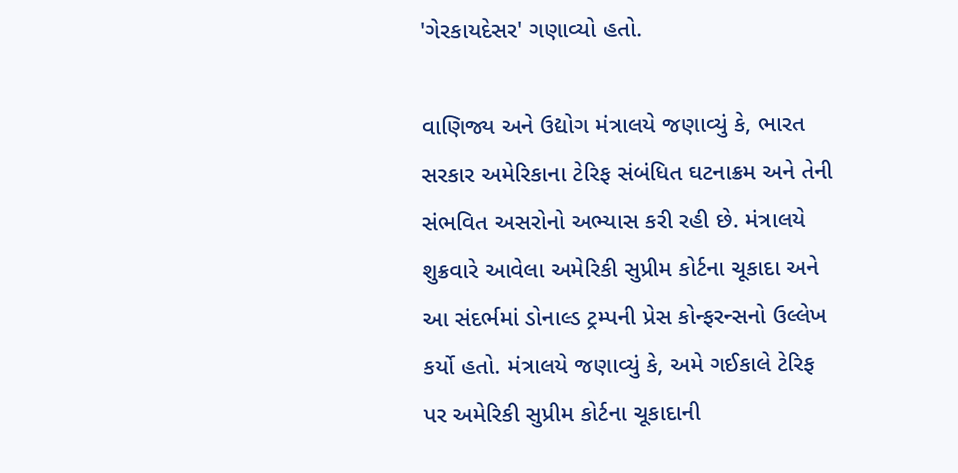'ગેરકાયદેસર' ગણાવ્યો હતો.

વાણિજ્ય અને ઉદ્યોગ મંત્રાલયે જણાવ્યું કે, ભારત સરકાર અમેરિકાના ટેરિફ સંબંધિત ઘટનાક્રમ અને તેની સંભવિત અસરોનો અભ્યાસ કરી રહી છે. મંત્રાલયે શુક્રવારે આવેલા અમેરિકી સુપ્રીમ કોર્ટના ચૂકાદા અને આ સંદર્ભમાં ડોનાલ્ડ ટ્રમ્પની પ્રેસ કોન્ફરન્સનો ઉલ્લેખ કર્યો હતો. મંત્રાલયે જણાવ્યું કે, અમે ગઈકાલે ટેરિફ પર અમેરિકી સુપ્રીમ કોર્ટના ચૂકાદાની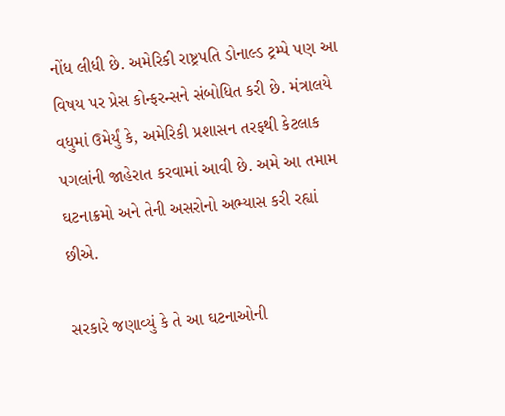નોંધ લીધી છે. અમેરિકી રાષ્ટ્રપતિ ડોનાલ્ડ ટ્રમ્પે પણ આ વિષય પર પ્રેસ કોન્ફરન્સને સંબોધિત કરી છે. મંત્રાલયે વધુમાં ઉમેર્યું કે, અમેરિકી પ્રશાસન તરફથી કેટલાક પગલાંની જાહેરાત કરવામાં આવી છે. અમે આ તમામ ઘટનાક્રમો અને તેની અસરોનો અભ્યાસ કરી રહ્યાં છીએ.

સરકારે જણાવ્યું કે તે આ ઘટનાઓની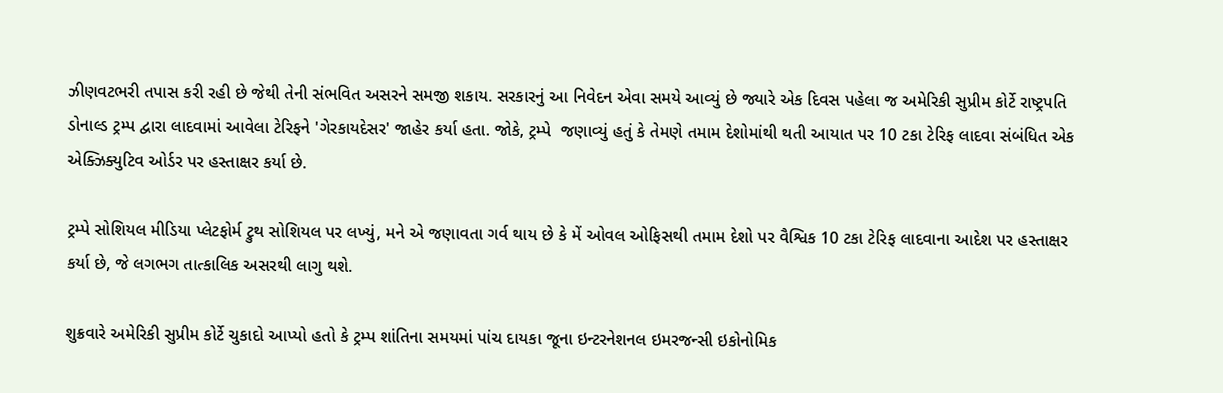ઝીણવટભરી તપાસ કરી રહી છે જેથી તેની સંભવિત અસરને સમજી શકાય. સરકારનું આ નિવેદન એવા સમયે આવ્યું છે જ્યારે એક દિવસ પહેલા જ અમેરિકી સુપ્રીમ કોર્ટે રાષ્ટ્રપતિ ડોનાલ્ડ ટ્રમ્પ દ્વારા લાદવામાં આવેલા ટેરિફને 'ગેરકાયદેસર' જાહેર કર્યા હતા. જોકે, ટ્રમ્પે  જણાવ્યું હતું કે તેમણે તમામ દેશોમાંથી થતી આયાત પર 10 ટકા ટેરિફ લાદવા સંબંધિત એક એક્ઝિક્યુટિવ ઓર્ડર પર હસ્તાક્ષર કર્યા છે.

ટ્રમ્પે સોશિયલ મીડિયા પ્લેટફોર્મ ટ્રુથ સોશિયલ પર લખ્યું, મને એ જણાવતા ગર્વ થાય છે કે મેં ઓવલ ઓફિસથી તમામ દેશો પર વૈશ્વિક 10 ટકા ટેરિફ લાદવાના આદેશ પર હસ્તાક્ષર કર્યા છે, જે લગભગ તાત્કાલિક અસરથી લાગુ થશે.

શુક્રવારે અમેરિકી સુપ્રીમ કોર્ટે ચુકાદો આપ્યો હતો કે ટ્રમ્પ શાંતિના સમયમાં પાંચ દાયકા જૂના ઇન્ટરનેશનલ ઇમરજન્સી ઇકોનોમિક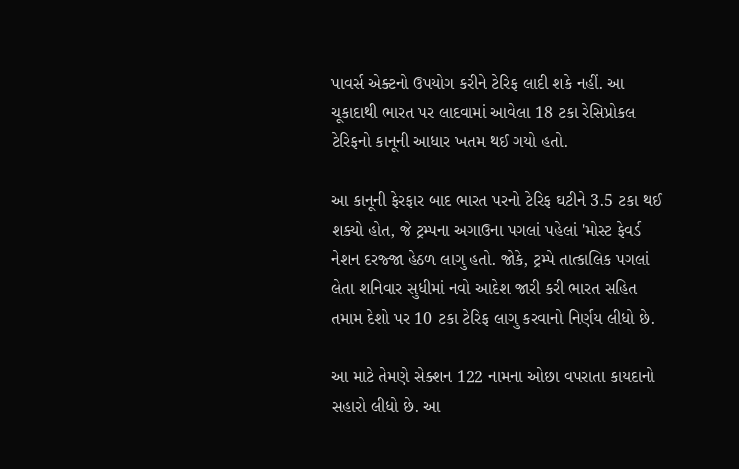પાવર્સ એક્ટનો ઉપયોગ કરીને ટેરિફ લાદી શકે નહીં. આ ચૂકાદાથી ભારત પર લાદવામાં આવેલા 18 ટકા રેસિપ્રોકલ ટેરિફનો કાનૂની આધાર ખતમ થઈ ગયો હતો.

આ કાનૂની ફેરફાર બાદ ભારત પરનો ટેરિફ ઘટીને 3.5 ટકા થઈ શક્યો હોત, જે ટ્રમ્પના અગાઉના પગલાં પહેલાં 'મોસ્ટ ફેવર્ડ નેશન દરજ્જા હેઠળ લાગુ હતો. જોકે, ટ્રમ્પે તાત્કાલિક પગલાં લેતા શનિવાર સુધીમાં નવો આદેશ જારી કરી ભારત સહિત તમામ દેશો પર 10 ટકા ટેરિફ લાગુ કરવાનો નિર્ણય લીધો છે.

આ માટે તેમણે સેક્શન 122 નામના ઓછા વપરાતા કાયદાનો સહારો લીધો છે. આ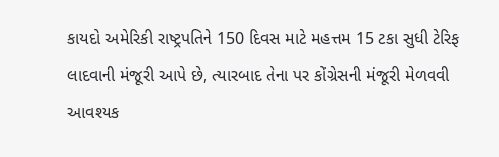કાયદો અમેરિકી રાષ્ટ્રપતિને 150 દિવસ માટે મહત્તમ 15 ટકા સુધી ટેરિફ લાદવાની મંજૂરી આપે છે, ત્યારબાદ તેના પર કોંગ્રેસની મંજૂરી મેળવવી આવશ્યક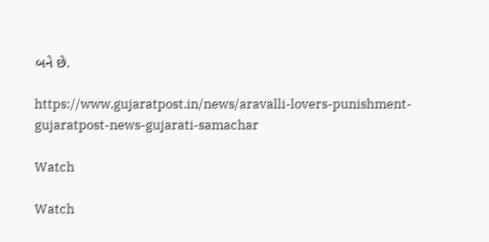બને છે.

https://www.gujaratpost.in/news/aravalli-lovers-punishment-gujaratpost-news-gujarati-samachar

Watch

Watch